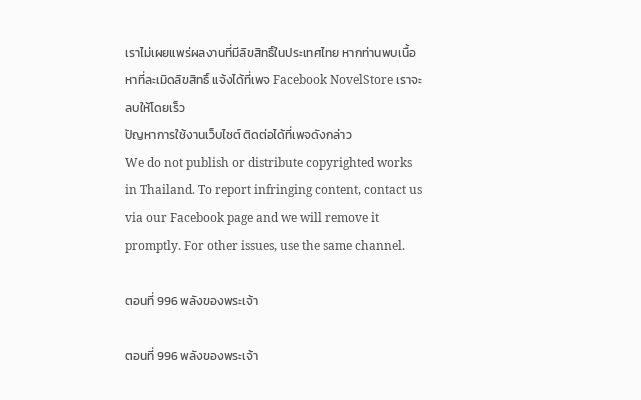เราไม่เผยแพร่ผลงานที่มีลิขสิทธิ์ในประเทศไทย หากท่านพบเนื้อหาที่ละเมิดลิขสิทธิ์ แจ้งได้ที่เพจ Facebook NovelStore เราจะลบให้โดยเร็ว
ปัญหาการใช้งานเว็บไซต์ ติดต่อได้ที่เพจดังกล่าว
We do not publish or distribute copyrighted works in Thailand. To report infringing content, contact us via our Facebook page and we will remove it promptly. For other issues, use the same channel.

ตอนที่ 996 พลังของพระเจ้า

ตอนที่ 996 พลังของพระเจ้า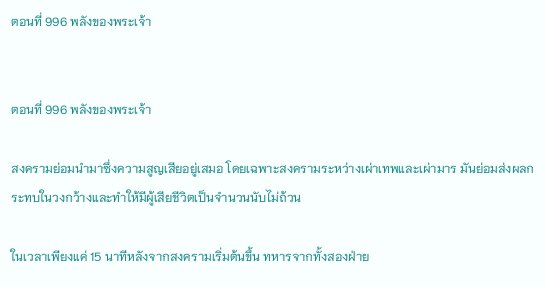ตอนที่ 996 พลังของพระเจ้า


ตอนที่ 996 พลังของพระเจ้า

สงครามย่อมนำมาซึ่งความสูญเสียอยู่เสมอ โดยเฉพาะสงครามระหว่างเผ่าเทพและเผ่ามาร มันย่อมส่งผลกระทบในวงกว้างและทำให้มีผู้เสียชีวิตเป็นจำนวนนับไม่ถ้วน

ในเวลาเพียงแค่ 15 นาทีหลังจากสงครามเริ่มต้นขึ้น ทหารจากทั้งสองฝ่าย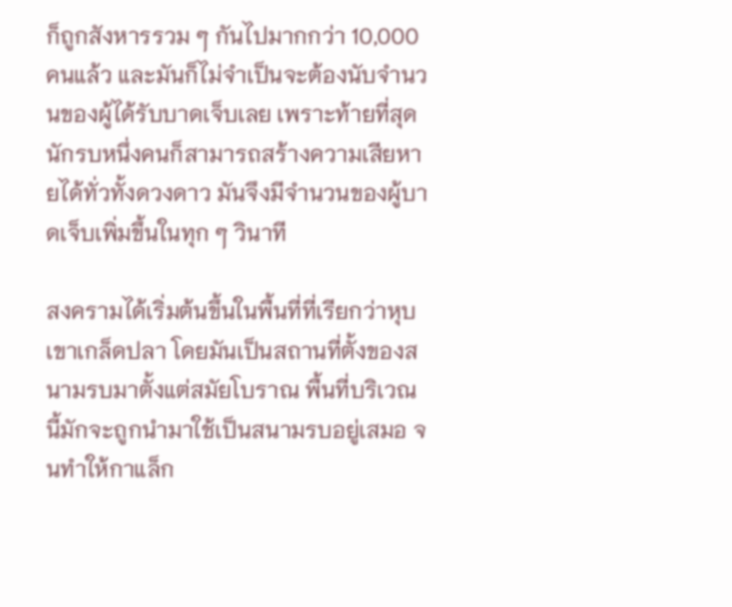ก็ถูกสังหารรวม ๆ กันไปมากกว่า 10,000 คนแล้ว และมันก็ไม่จำเป็นจะต้องนับจำนวนของผู้ได้รับบาดเจ็บเลย เพราะท้ายที่สุดนักรบหนึ่งคนก็สามารถสร้างความเสียหายได้ทั่วทั้งดวงดาว มันจึงมีจำนวนของผู้บาดเจ็บเพิ่มขึ้นในทุก ๆ วินาที

สงครามได้เริ่มต้นขึ้นในพื้นที่ที่เรียกว่าหุบเขาเกล็ดปลา โดยมันเป็นสถานที่ตั้งของสนามรบมาตั้งแต่สมัยโบราณ พื้นที่บริเวณนี้มักจะถูกนำมาใช้เป็นสนามรบอยู่เสมอ จนทำให้กาแล็ก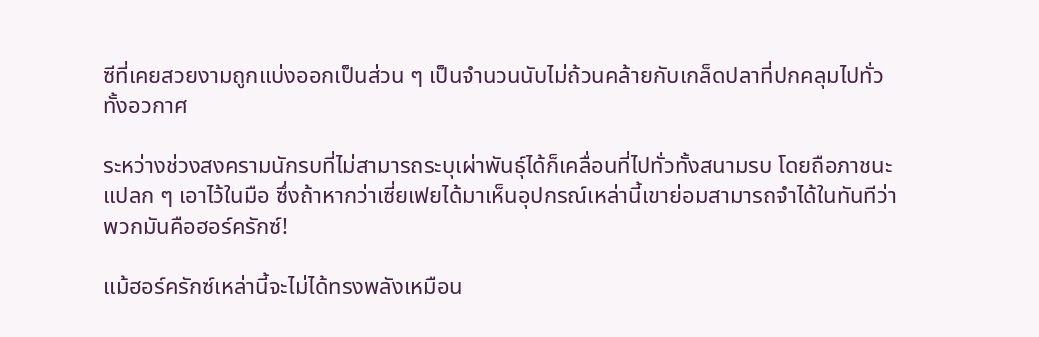ซีที่เคยสวยงามถูกแบ่งออกเป็นส่วน ๆ เป็นจำนวนนับไม่ถ้วนคล้ายกับเกล็ดปลาที่ปกคลุมไปทั่วทั้งอวกาศ

ระหว่างช่วงสงครามนักรบที่ไม่สามารถระบุเผ่าพันธุ์ได้ก็เคลื่อนที่ไปทั่วทั้งสนามรบ โดยถือภาชนะแปลก ๆ เอาไว้ในมือ ซึ่งถ้าหากว่าเซี่ยเฟยได้มาเห็นอุปกรณ์เหล่านี้เขาย่อมสามารถจำได้ในทันทีว่าพวกมันคือฮอร์ครักซ์!

แม้ฮอร์ครักซ์เหล่านี้จะไม่ได้ทรงพลังเหมือน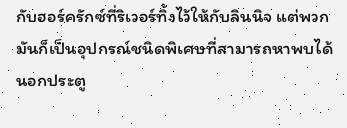กับฮอร์ครักซ์ที่ริเวอร์ทิ้งไว้ให้กับลินนิจ แต่พวกมันก็เป็นอุปกรณ์ชนิดพิเศษที่สามารถหาพบได้นอกประตู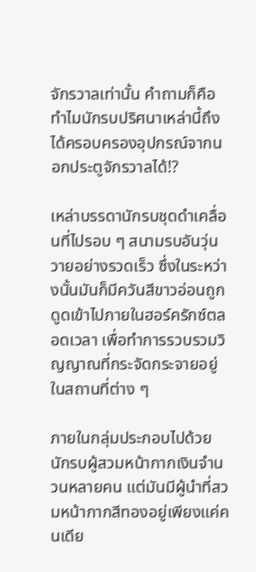จักรวาลเท่านั้น คำถามก็คือทำไมนักรบปริศนาเหล่านี้ถึงได้ครอบครองอุปกรณ์จากนอกประตูจักรวาลได้!?

เหล่าบรรดานักรบชุดดำเคลื่อนที่ไปรอบ ๆ สนามรบอันวุ่นวายอย่างรวดเร็ว ซึ่งในระหว่างนั้นมันก็มีควันสีขาวอ่อนถูกดูดเข้าไปภายในฮอร์ครักซ์ตลอดเวลา เพื่อทำการรวบรวมวิญญาณที่กระจัดกระจายอยู่ในสถานที่ต่าง ๆ

ภายในกลุ่มประกอบไปด้วยนักรบผู้สวมหน้ากากเงินจำนวนหลายคน แต่มันมีผู้นำที่สวมหน้ากากสีทองอยู่เพียงแค่คนเดีย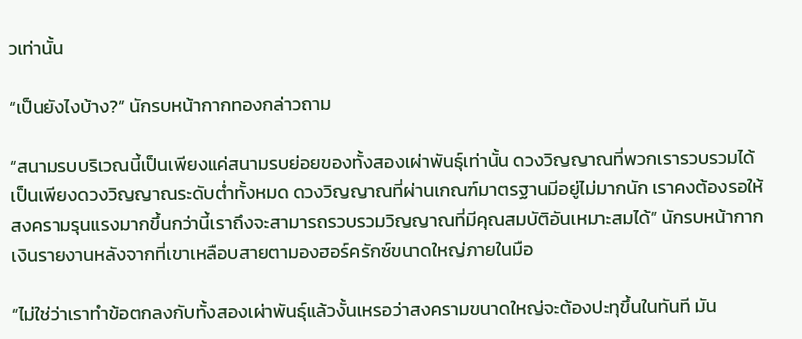วเท่านั้น

“เป็นยังไงบ้าง?” นักรบหน้ากากทองกล่าวถาม

“สนามรบบริเวณนี้เป็นเพียงแค่สนามรบย่อยของทั้งสองเผ่าพันธุ์เท่านั้น ดวงวิญญาณที่พวกเรารวบรวมได้เป็นเพียงดวงวิญญาณระดับต่ำทั้งหมด ดวงวิญญาณที่ผ่านเกณฑ์มาตรฐานมีอยู่ไม่มากนัก เราคงต้องรอให้สงครามรุนแรงมากขึ้นกว่านี้เราถึงจะสามารถรวบรวมวิญญาณที่มีคุณสมบัติอันเหมาะสมได้” นักรบหน้ากากเงินรายงานหลังจากที่เขาเหลือบสายตามองฮอร์ครักซ์ขนาดใหญ่ภายในมือ

“ไม่ใช่ว่าเราทำข้อตกลงกับทั้งสองเผ่าพันธุ์แล้วงั้นเหรอว่าสงครามขนาดใหญ่จะต้องปะทุขึ้นในทันที มัน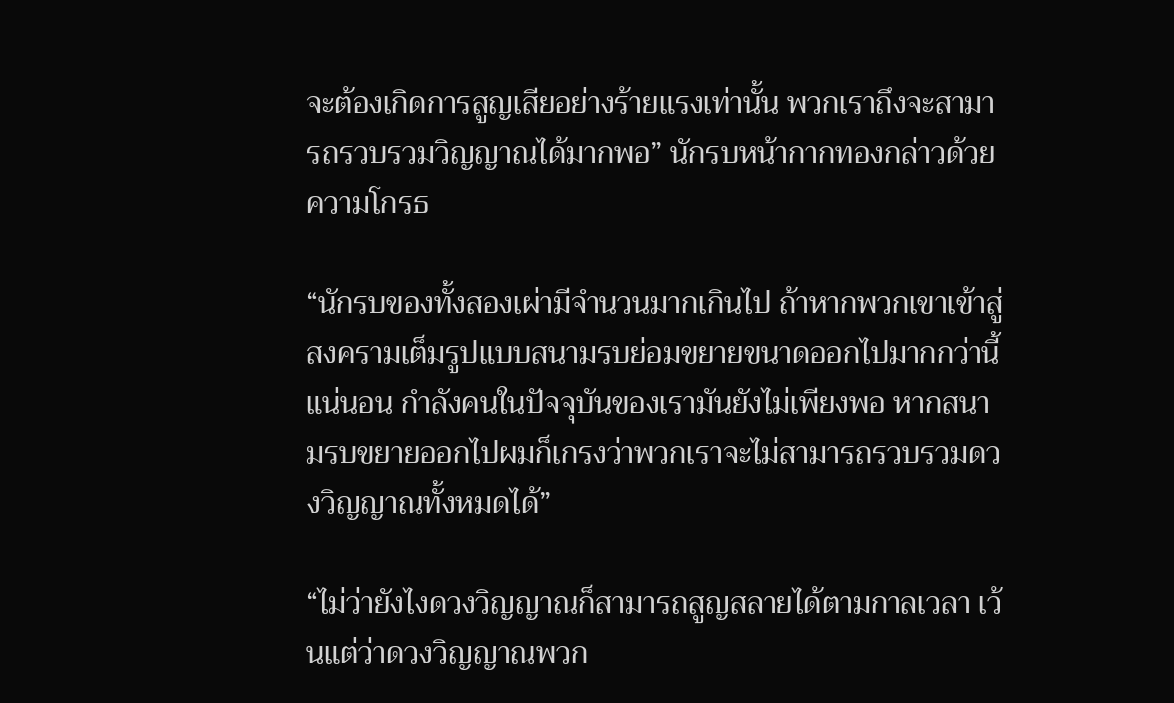จะต้องเกิดการสูญเสียอย่างร้ายแรงเท่านั้น พวกเราถึงจะสามารถรวบรวมวิญญาณได้มากพอ” นักรบหน้ากากทองกล่าวด้วยความโกรธ

“นักรบของทั้งสองเผ่ามีจำนวนมากเกินไป ถ้าหากพวกเขาเข้าสู่สงครามเต็มรูปแบบสนามรบย่อมขยายขนาดออกไปมากกว่านี้แน่นอน กำลังคนในปัจจุบันของเรามันยังไม่เพียงพอ หากสนามรบขยายออกไปผมก็เกรงว่าพวกเราจะไม่สามารถรวบรวมดวงวิญญาณทั้งหมดได้”

“ไม่ว่ายังไงดวงวิญญาณก็สามารถสูญสลายได้ตามกาลเวลา เว้นแต่ว่าดวงวิญญาณพวก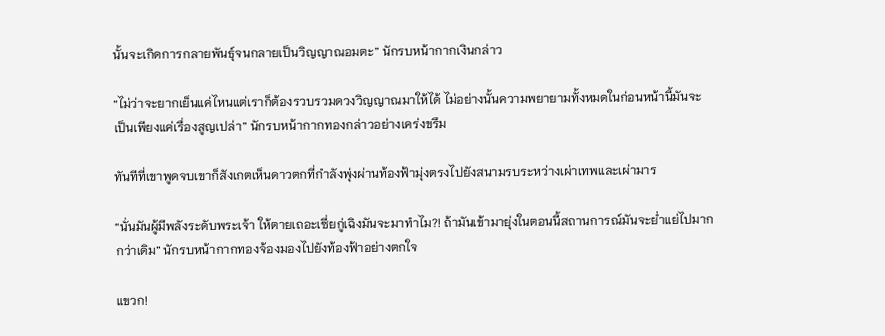นั้นจะเกิดการกลายพันธุ์จนกลายเป็นวิญญาณอมตะ” นักรบหน้ากากเงินกล่าว

“ไม่ว่าจะยากเย็นแค่ไหนแต่เราก็ต้องรวบรวมดวงวิญญาณมาให้ได้ ไม่อย่างนั้นความพยายามทั้งหมดในก่อนหน้านี้มันจะเป็นเพียงแค่เรื่องสูญเปล่า” นักรบหน้ากากทองกล่าวอย่างเคร่งขรึม

ทันทีที่เขาพูดจบเขาก็สังเกตเห็นดาวตกที่กำลังพุ่งผ่านท้องฟ้ามุ่งตรงไปยังสนามรบระหว่างเผ่าเทพและเผ่ามาร

“นั่นมันผู้มีพลังระดับพระเจ้า ให้ตายเถอะเซี่ยกู่เฉิงมันจะมาทำไม?! ถ้ามันเข้ามายุ่งในตอนนี้สถานการณ์มันจะย่ำแย่ไปมากกว่าเดิม” นักรบหน้ากากทองจ้องมองไปยังท้องฟ้าอย่างตกใจ

แขวก!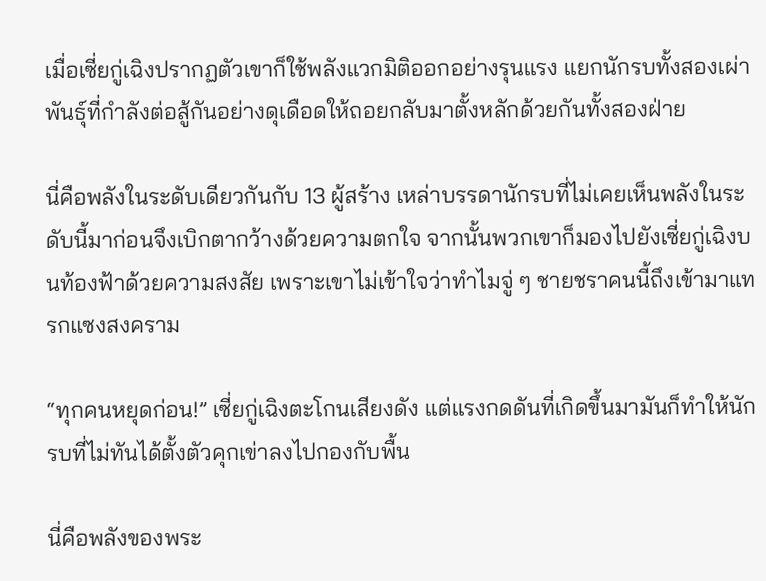เมื่อเซี่ยกู่เฉิงปรากฏตัวเขาก็ใช้พลังแวกมิติออกอย่างรุนแรง แยกนักรบทั้งสองเผ่าพันธุ์ที่กำลังต่อสู้กันอย่างดุเดือดให้ถอยกลับมาตั้งหลักด้วยกันทั้งสองฝ่าย

นี่คือพลังในระดับเดียวกันกับ 13 ผู้สร้าง เหล่าบรรดานักรบที่ไม่เคยเห็นพลังในระดับนี้มาก่อนจึงเบิกตากว้างด้วยความตกใจ จากนั้นพวกเขาก็มองไปยังเซี่ยกู่เฉิงบนท้องฟ้าด้วยความสงสัย เพราะเขาไม่เข้าใจว่าทำไมจู่ ๆ ชายชราคนนี้ถึงเข้ามาแทรกแซงสงคราม

“ทุกคนหยุดก่อน!” เซี่ยกู่เฉิงตะโกนเสียงดัง แต่แรงกดดันที่เกิดขึ้นมามันก็ทำให้นักรบที่ไม่ทันได้ตั้งตัวคุกเข่าลงไปกองกับพื้น

นี่คือพลังของพระ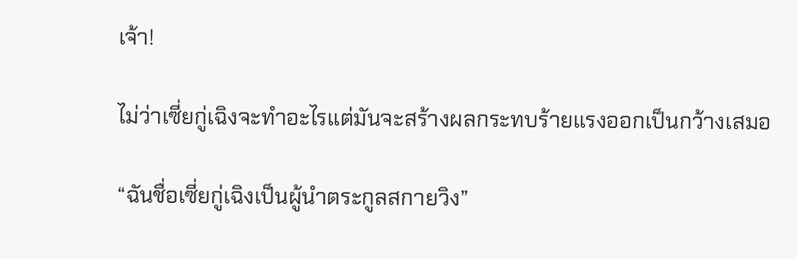เจ้า!

ไม่ว่าเซี่ยกู่เฉิงจะทำอะไรแต่มันจะสร้างผลกระทบร้ายแรงออกเป็นกว้างเสมอ

“ฉันชื่อเซี่ยกู่เฉิงเป็นผู้นำตระกูลสกายวิง”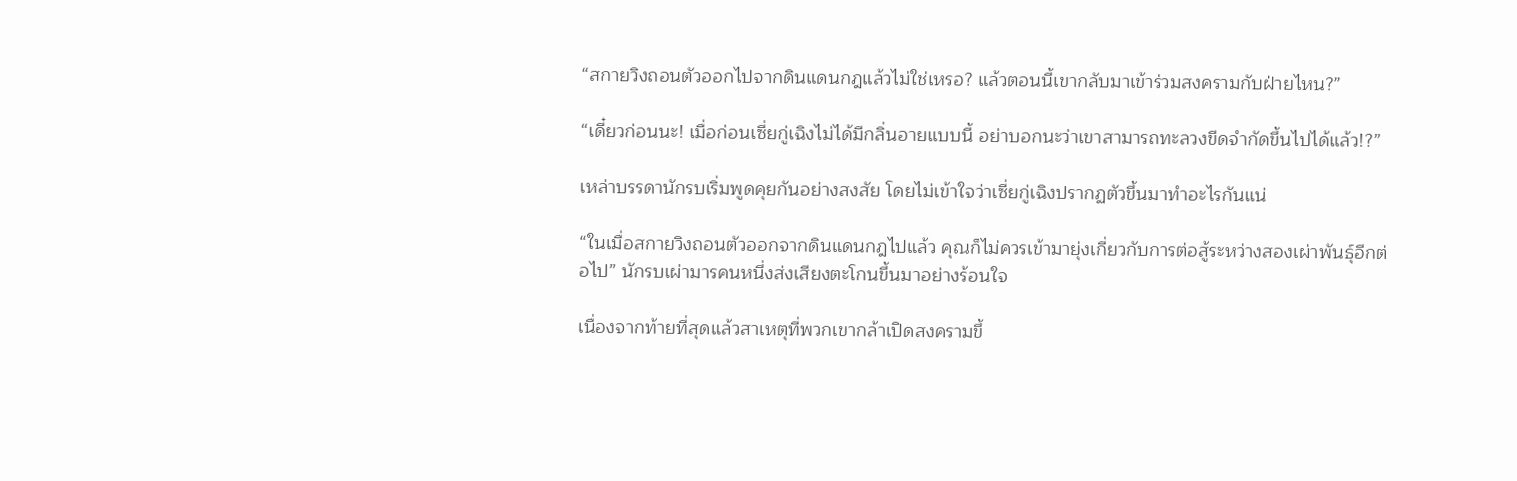“สกายวิงถอนตัวออกไปจากดินแดนกฎแล้วไม่ใช่เหรอ? แล้วตอนนี้เขากลับมาเข้าร่วมสงครามกับฝ่ายไหน?”

“เดี๋ยวก่อนนะ! เมื่อก่อนเซี่ยกู่เฉิงไม่ได้มีกลิ่นอายแบบนี้ อย่าบอกนะว่าเขาสามารถทะลวงขีดจำกัดขึ้นไปได้แล้ว!?”

เหล่าบรรดานักรบเริ่มพูดคุยกันอย่างสงสัย โดยไม่เข้าใจว่าเซี่ยกู่เฉิงปรากฏตัวขึ้นมาทำอะไรกันแน่

“ในเมื่อสกายวิงถอนตัวออกจากดินแดนกฎไปแล้ว คุณก็ไม่ควรเข้ามายุ่งเกี่ยวกับการต่อสู้ระหว่างสองเผ่าพันธุ์อีกต่อไป” นักรบเผ่ามารคนหนึ่งส่งเสียงตะโกนขึ้นมาอย่างร้อนใจ

เนื่องจากท้ายที่สุดแล้วสาเหตุที่พวกเขากล้าเปิดสงครามขึ้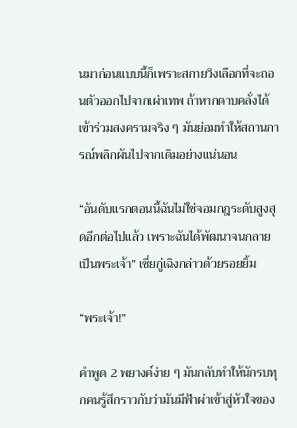นมาก่อนแบบนี้ก็เพราะสกายวิงเลือกที่จะถอนตัวออกไปจากเผ่าเทพ ถ้าหากดาบคลั่งได้เข้าร่วมสงครามจริง ๆ มันย่อมทำให้สถานการณ์พลิกผันไปจากเดิมอย่างแน่นอน

“อันดับแรกตอนนี้ฉันไม่ใช่จอมกฎระดับสูงสุดอีกต่อไปแล้ว เพราะฉันได้พัฒนาจนกลายเป็นพระเจ้า” เซี่ยกู่เฉิงกล่าวด้วยรอยยิ้ม

“พระเจ้า!”

คำพูด 2 พยางค์ง่าย ๆ มันกลับทำให้นักรบทุกคนรู้สึกราวกับว่ามันมีฟ้าผ่าเข้าสู่หัวใจของ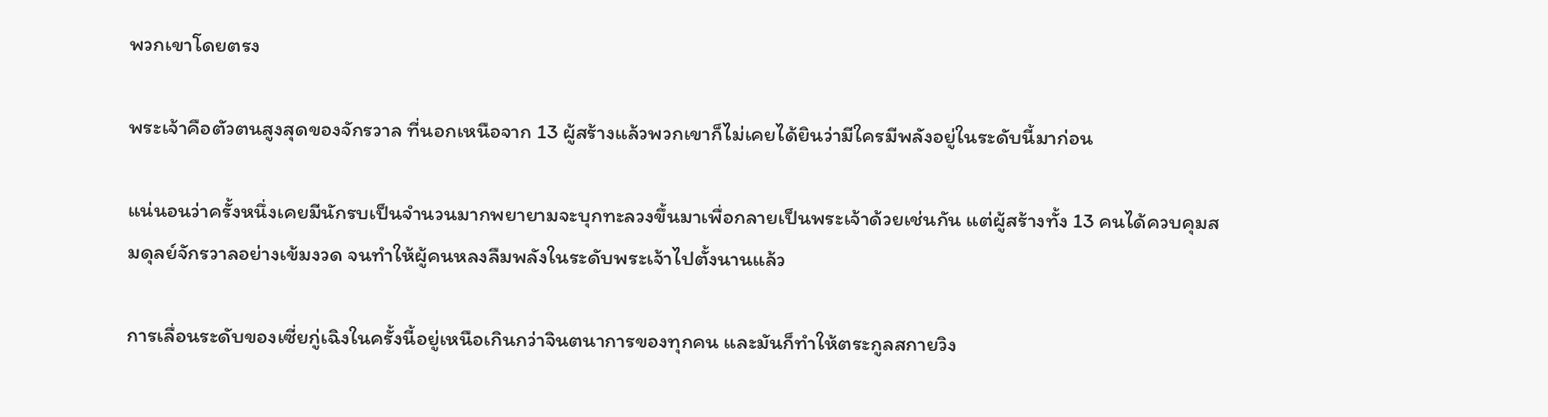พวกเขาโดยตรง

พระเจ้าคือตัวตนสูงสุดของจักรวาล ที่นอกเหนือจาก 13 ผู้สร้างแล้วพวกเขาก็ไม่เคยได้ยินว่ามีใครมีพลังอยู่ในระดับนี้มาก่อน

แน่นอนว่าครั้งหนึ่งเคยมีนักรบเป็นจำนวนมากพยายามจะบุกทะลวงขึ้นมาเพื่อกลายเป็นพระเจ้าด้วยเช่นกัน แต่ผู้สร้างทั้ง 13 คนได้ควบคุมสมดุลย์จักรวาลอย่างเข้มงวด จนทำให้ผู้คนหลงลืมพลังในระดับพระเจ้าไปตั้งนานแล้ว

การเลื่อนระดับของเซี่ยกู่เฉิงในครั้งนี้อยู่เหนือเกินกว่าจินตนาการของทุกคน และมันก็ทำให้ตระกูลสกายวิง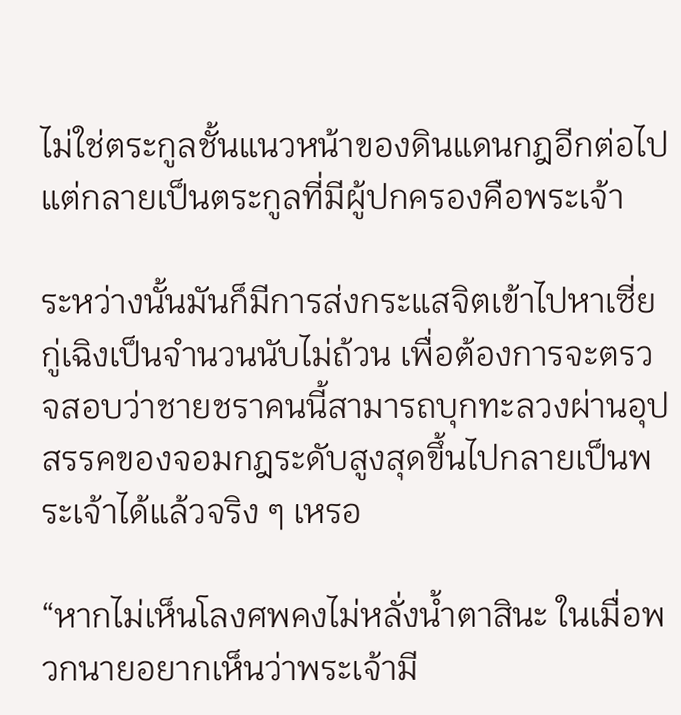ไม่ใช่ตระกูลชั้นแนวหน้าของดินแดนกฎอีกต่อไป แต่กลายเป็นตระกูลที่มีผู้ปกครองคือพระเจ้า

ระหว่างนั้นมันก็มีการส่งกระแสจิตเข้าไปหาเซี่ยกู่เฉิงเป็นจำนวนนับไม่ถ้วน เพื่อต้องการจะตรวจสอบว่าชายชราคนนี้สามารถบุกทะลวงผ่านอุปสรรคของจอมกฎระดับสูงสุดขึ้นไปกลายเป็นพระเจ้าได้แล้วจริง ๆ เหรอ

“หากไม่เห็นโลงศพคงไม่หลั่งน้ำตาสินะ ในเมื่อพวกนายอยากเห็นว่าพระเจ้ามี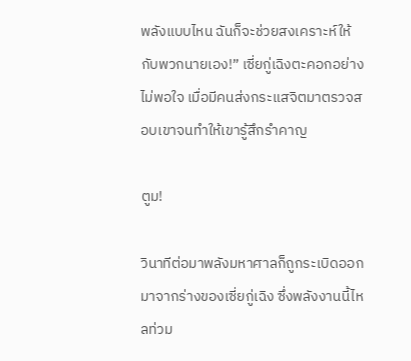พลังแบบไหน ฉันก็จะช่วยสงเคราะห์ให้กับพวกนายเอง!” เซี่ยกู่เฉิงตะคอกอย่างไม่พอใจ เมื่อมีคนส่งกระแสจิตมาตรวจสอบเขาจนทำให้เขารู้สึกรำคาญ

ตูม!

วินาทีต่อมาพลังมหาศาลก็ถูกระเบิดออกมาจากร่างของเซี่ยกู่เฉิง ซึ่งพลังงานนี้ไหลท่วม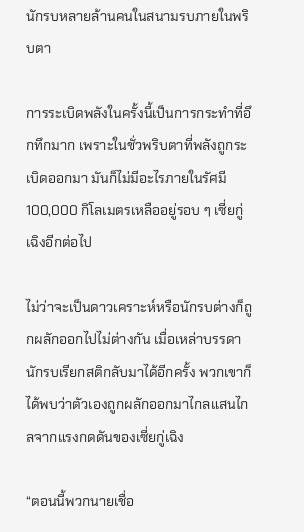นักรบหลายล้านคนในสนามรบภายในพริบตา

การระเบิดพลังในครั้งนี้เป็นการกระทำที่อึกทึกมาก เพราะในชั่วพริบตาที่พลังถูกระเบิดออกมา มันก็ไม่มีอะไรภายในรัศมี 100,000 กิโลเมตรเหลืออยู่รอบ ๆ เซี่ยกู่เฉิงอีกต่อไป

ไม่ว่าจะเป็นดาวเคราะห์หรือนักรบต่างก็ถูกผลักออกไปไม่ต่างกัน เมื่อเหล่าบรรดานักรบเรียกสติกลับมาได้อีกครั้ง พวกเขาก็ได้พบว่าตัวเองถูกผลักออกมาไกลแสนไกลจากแรงกดดันของเซี่ยกู่เฉิง

“ตอนนี้พวกนายเชื่อ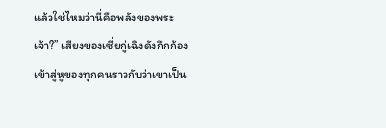แล้วใช่ไหมว่านี่คือพลังของพระเจ้า?” เสียงของเซี่ยกู่เฉิงดังกึกก้องเข้าสู่หูของทุกคนราวกับว่าเขาเป็น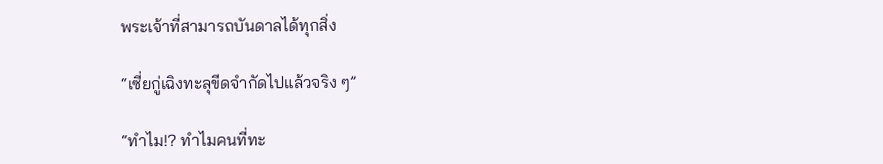พระเจ้าที่สามารถบันดาลได้ทุกสิ่ง

“เซี่ยกู่เฉิงทะลุขีดจำกัดไปแล้วจริง ๆ”

“ทำไม!? ทำไมคนที่ทะ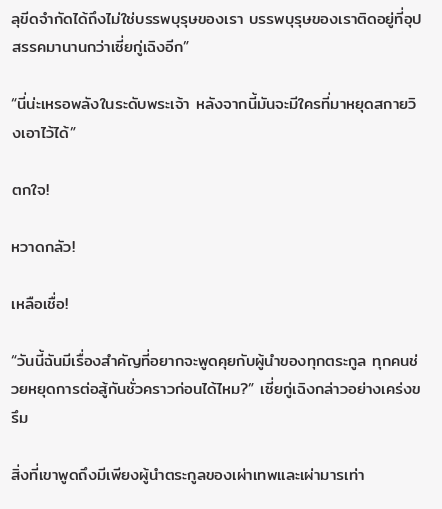ลุขีดจำกัดได้ถึงไม่ใช่บรรพบุรุษของเรา บรรพบุรุษของเราติดอยู่ที่อุปสรรคมานานกว่าเซี่ยกู่เฉิงอีก”

“นี่น่ะเหรอพลังในระดับพระเจ้า หลังจากนี้มันจะมีใครที่มาหยุดสกายวิงเอาไว้ได้”

ตกใจ!

หวาดกลัว!

เหลือเชื่อ!

“วันนี้ฉันมีเรื่องสำคัญที่อยากจะพูดคุยกับผู้นำของทุกตระกูล ทุกคนช่วยหยุดการต่อสู้กันชั่วคราวก่อนได้ไหม?” เซี่ยกู่เฉิงกล่าวอย่างเคร่งขรึม

สิ่งที่เขาพูดถึงมีเพียงผู้นำตระกูลของเผ่าเทพและเผ่ามารเท่า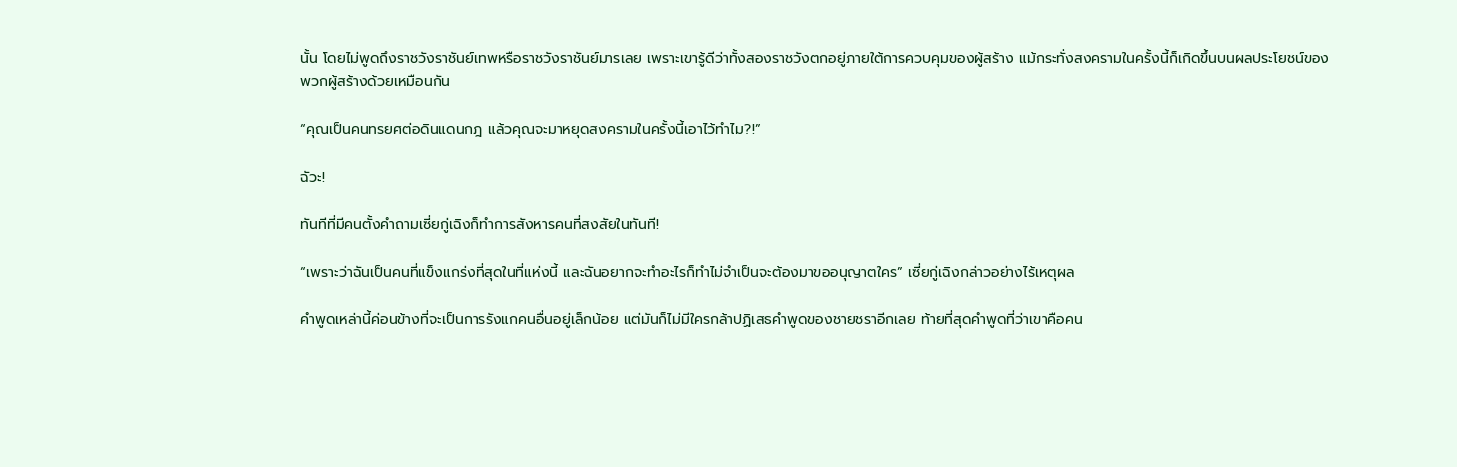นั้น โดยไม่พูดถึงราชวังราชันย์เทพหรือราชวังราชันย์มารเลย เพราะเขารู้ดีว่าทั้งสองราชวังตกอยู่ภายใต้การควบคุมของผู้สร้าง แม้กระทั่งสงครามในครั้งนี้ก็เกิดขึ้นบนผลประโยชน์ของพวกผู้สร้างด้วยเหมือนกัน

“คุณเป็นคนทรยศต่อดินแดนกฎ แล้วคุณจะมาหยุดสงครามในครั้งนี้เอาไว้ทำไม?!”

ฉัวะ!

ทันทีที่มีคนตั้งคำถามเซี่ยกู่เฉิงก็ทำการสังหารคนที่สงสัยในทันที!

“เพราะว่าฉันเป็นคนที่แข็งแกร่งที่สุดในที่แห่งนี้ และฉันอยากจะทำอะไรก็ทำไม่จำเป็นจะต้องมาขออนุญาตใคร” เซี่ยกู่เฉิงกล่าวอย่างไร้เหตุผล

คำพูดเหล่านี้ค่อนข้างที่จะเป็นการรังแกคนอื่นอยู่เล็กน้อย แต่มันก็ไม่มีใครกล้าปฏิเสธคำพูดของชายชราอีกเลย ท้ายที่สุดคำพูดที่ว่าเขาคือคน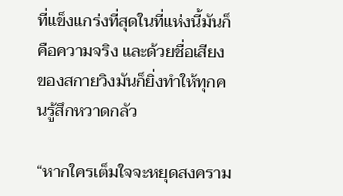ที่แข็งแกร่งที่สุดในที่แห่งนี้มันก็คือความจริง และด้วยชื่อเสียงของสกายวิงมันก็ยิ่งทำให้ทุกคนรู้สึกหวาดกลัว

“หากใครเต็มใจจะหยุดสงคราม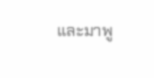และมาพู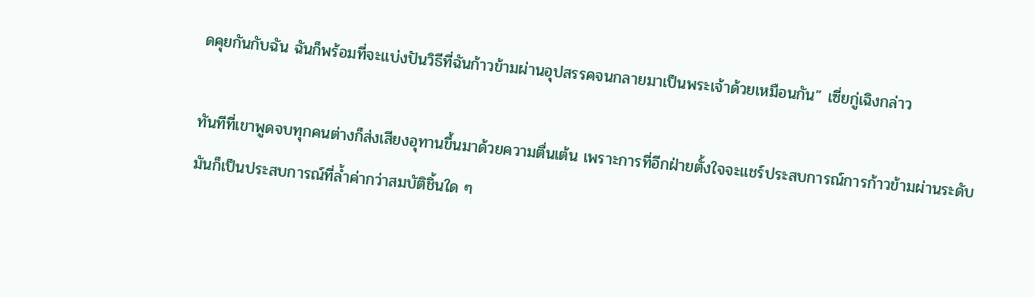ดคุยกันกับฉัน ฉันก็พร้อมที่จะแบ่งปันวิธีที่ฉันก้าวข้ามผ่านอุปสรรคจนกลายมาเป็นพระเจ้าด้วยเหมือนกัน” เซี่ยกู่เฉิงกล่าว

ทันทีที่เขาพูดจบทุกคนต่างก็ส่งเสียงอุทานขึ้นมาด้วยความตื่นเต้น เพราะการที่อีกฝ่ายตั้งใจจะแชร์ประสบการณ์การก้าวข้ามผ่านระดับ มันก็เป็นประสบการณ์ที่ล้ำค่ากว่าสมบัติชิ้นใด ๆ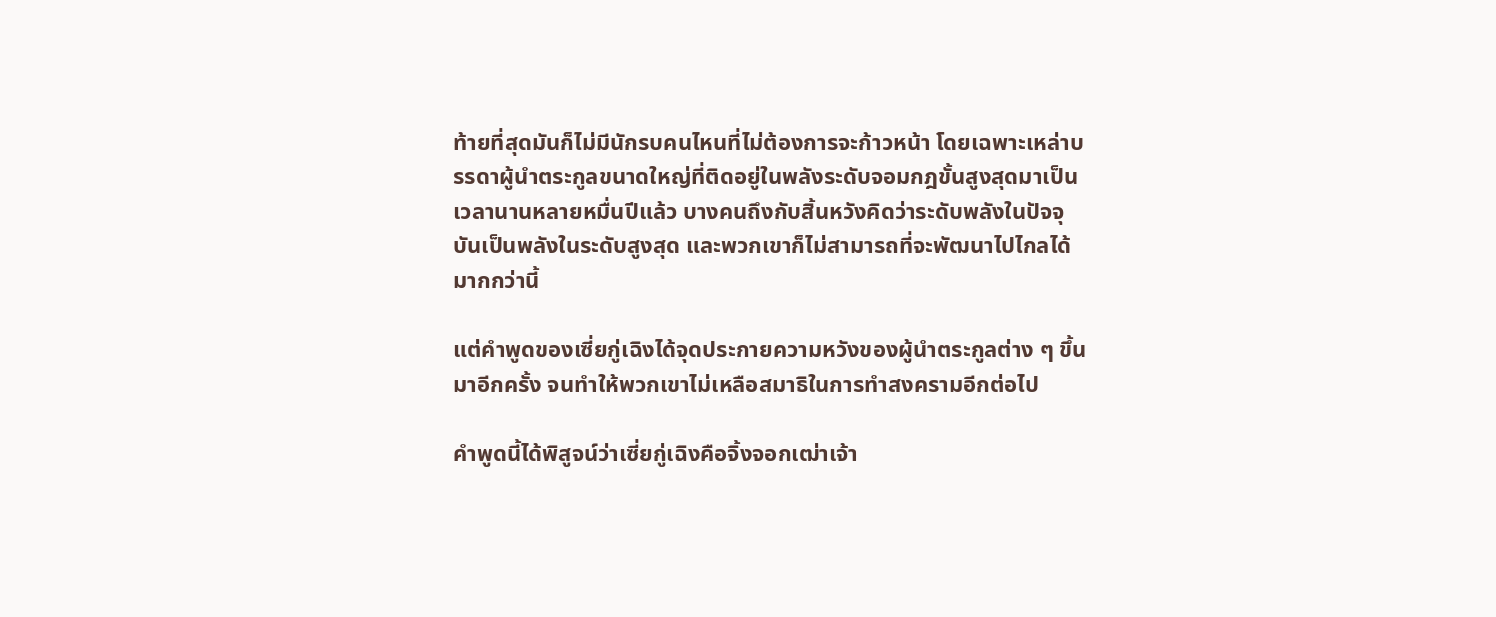ท้ายที่สุดมันก็ไม่มีนักรบคนไหนที่ไม่ต้องการจะก้าวหน้า โดยเฉพาะเหล่าบรรดาผู้นำตระกูลขนาดใหญ่ที่ติดอยู่ในพลังระดับจอมกฎขั้นสูงสุดมาเป็นเวลานานหลายหมื่นปีแล้ว บางคนถึงกับสิ้นหวังคิดว่าระดับพลังในปัจจุบันเป็นพลังในระดับสูงสุด และพวกเขาก็ไม่สามารถที่จะพัฒนาไปไกลได้มากกว่านี้

แต่คำพูดของเซี่ยกู่เฉิงได้จุดประกายความหวังของผู้นำตระกูลต่าง ๆ ขึ้นมาอีกครั้ง จนทำให้พวกเขาไม่เหลือสมาธิในการทำสงครามอีกต่อไป

คำพูดนี้ได้พิสูจน์ว่าเซี่ยกู่เฉิงคือจิ้งจอกเฒ่าเจ้า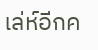เล่ห์อีกค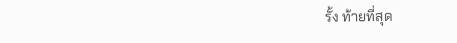รั้ง ท้ายที่สุด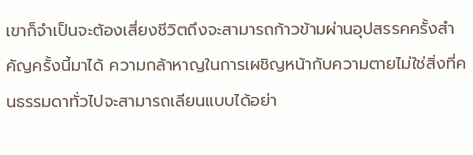เขาก็จำเป็นจะต้องเสี่ยงชีวิตถึงจะสามารถก้าวข้ามผ่านอุปสรรคครั้งสำคัญครั้งนี้มาได้ ความกล้าหาญในการเผชิญหน้ากับความตายไม่ใช่สิ่งที่คนธรรมดาทั่วไปจะสามารถเลียนแบบได้อย่า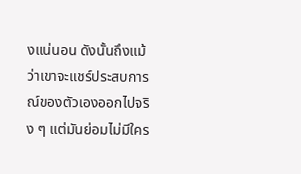งแน่นอน ดังนั้นถึงแม้ว่าเขาจะแชร์ประสบการณ์ของตัวเองออกไปจริง ๆ แต่มันย่อมไม่มีใคร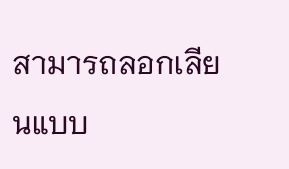สามารถลอกเลียนแบบ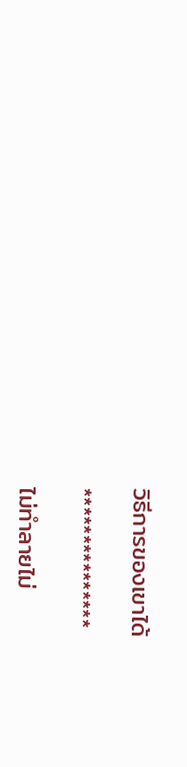วิธีการของเขาได้

***************

ไม่ทำลายไม่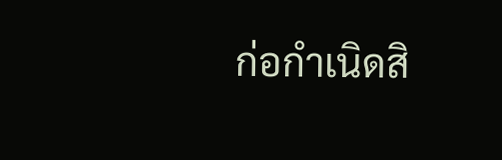ก่อกำเนิดสิ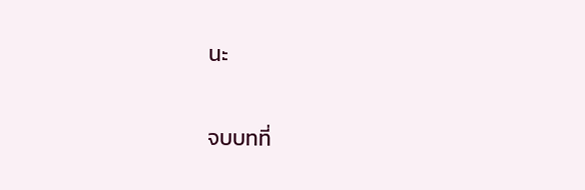นะ

จบบทที่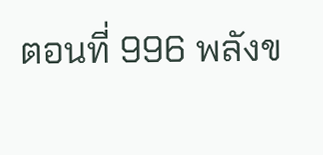ตอนที่ 996 พลังข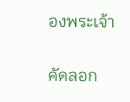องพระเจ้า

คัดลอก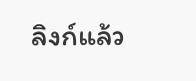ลิงก์แล้ว